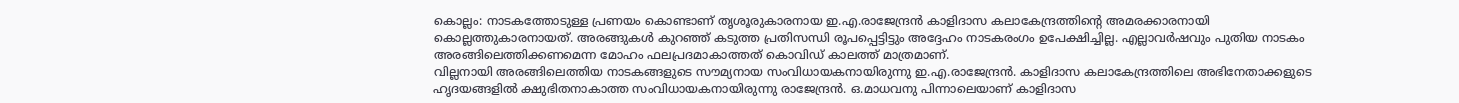കൊല്ലം: നാടകത്തോടുള്ള പ്രണയം കൊണ്ടാണ് തൃശൂരുകാരനായ ഇ.എ.രാജേന്ദ്രൻ കാളിദാസ കലാകേന്ദ്രത്തിന്റെ അമരക്കാരനായി കൊല്ലത്തുകാരനായത്. അരങ്ങുകൾ കുറഞ്ഞ് കടുത്ത പ്രതിസന്ധി രൂപപ്പെട്ടിട്ടും അദ്ദേഹം നാടകരംഗം ഉപേക്ഷിച്ചില്ല. എല്ലാവർഷവും പുതിയ നാടകം അരങ്ങിലെത്തിക്കണമെന്ന മോഹം ഫലപ്രദമാകാത്തത് കൊവിഡ് കാലത്ത് മാത്രമാണ്.
വില്ലനായി അരങ്ങിലെത്തിയ നാടകങ്ങളുടെ സൗമ്യനായ സംവിധായകനായിരുന്നു ഇ.എ.രാജേന്ദ്രൻ. കാളിദാസ കലാകേന്ദ്രത്തിലെ അഭിനേതാക്കളുടെ ഹൃദയങ്ങളിൽ ക്ഷുഭിതനാകാത്ത സംവിധായകനായിരുന്നു രാജേന്ദ്രൻ. ഒ.മാധവനു പിന്നാലെയാണ് കാളിദാസ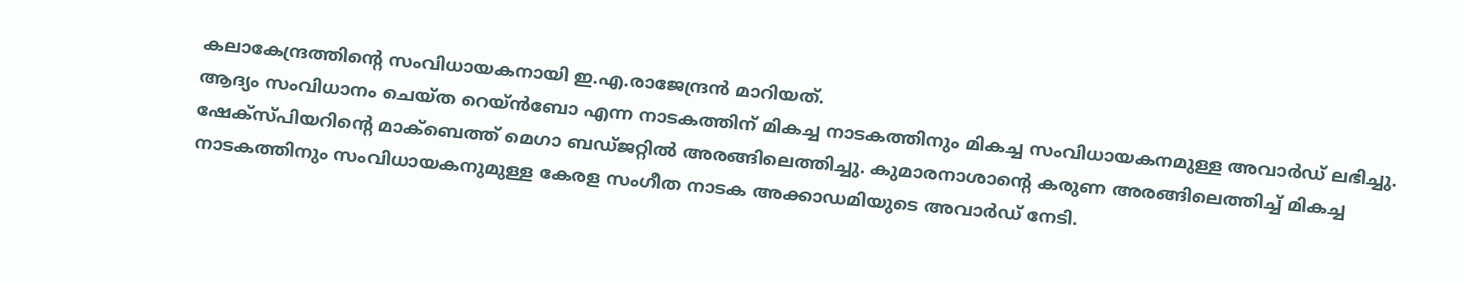കലാകേന്ദ്രത്തിന്റെ സംവിധായകനായി ഇ.എ.രാജേന്ദ്രൻ മാറിയത്.
ആദ്യം സംവിധാനം ചെയ്ത റെയ്ൻബോ എന്ന നാടകത്തിന് മികച്ച നാടകത്തിനും മികച്ച സംവിധായകനമുള്ള അവാർഡ് ലഭിച്ചു. ഷേക്സ്പിയറിന്റെ മാക്ബെത്ത് മെഗാ ബഡ്ജറ്റിൽ അരങ്ങിലെത്തിച്ചു. കുമാരനാശാന്റെ കരുണ അരങ്ങിലെത്തിച്ച് മികച്ച നാടകത്തിനും സംവിധായകനുമുള്ള കേരള സംഗീത നാടക അക്കാഡമിയുടെ അവാർഡ് നേടി.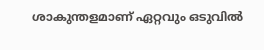ശാകുന്തളമാണ് ഏറ്റവും ഒടുവിൽ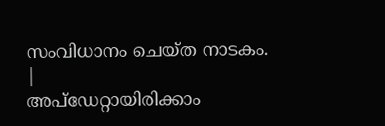സംവിധാനം ചെയ്ത നാടകം.
|
അപ്ഡേറ്റായിരിക്കാം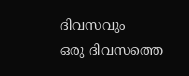ദിവസവും
ഒരു ദിവസത്തെ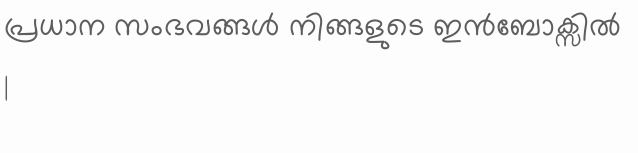പ്രധാന സംഭവങ്ങൾ നിങ്ങളുടെ ഇൻബോക്സിൽ |